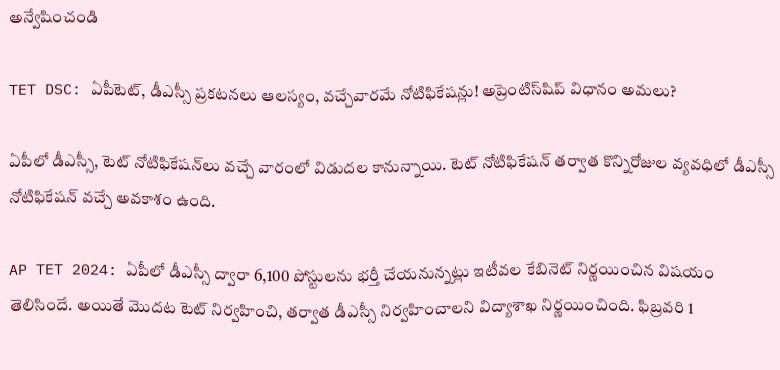అన్వేషించండి

TET DSC: ఏపీటెట్, డీఎస్సీ ప్రకటనలు ఆలస్యం, వచ్చేవారమే నోటిఫికేషన్లు! అప్రెంటిస్‌షిప్‌ విధానం అమలు?

ఏపీలో డీఎస్సీ, టెట్‌ నోటిఫికేషన్‌లు వచ్చే వారంలో విడుదల కానున్నాయి. టెట్‌ నోటిఫికేషన్ తర్వాత కొన్నిరోజుల వ్యవధిలో డీఎస్సీ నోటిఫికేషన్ వచ్చే అవకాశం ఉంది.

AP TET 2024: ఏపీలో డీఎస్సీ ద్వారా 6,100 పోస్టులను భర్తీ చేయనున్నట్లు ఇటీవల కేబినెట్‌ నిర్ణయించిన విషయం తెలిసిందే. అయితే మొదట టెట్ నిర్వహించి, తర్వాత డీఎస్సీ నిర్వహించాలని విద్యాశాఖ నిర్ణయించింది. ఫిబ్రవరి 1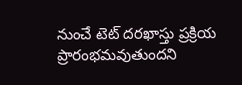నుంచే టెట్ దరఖాస్తు ప్రక్రియ ప్రారంభమవుతుందని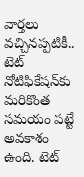వార్తలు వచ్చినప్పటికీ.. టెట్ నోటిఫికేషన్‌కు మరికొంత సమయం పట్టే అవకాశం ఉంది. టెట్‌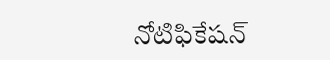నోటిఫికేషన్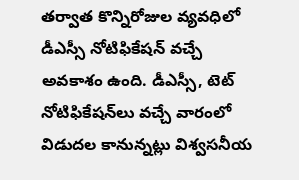తర్వాత కొన్నిరోజుల వ్యవధిలో డీఎస్సీ నోటిఫికేషన్ వచ్చే అవకాశం ఉంది. డీఎస్సీ, టెట్‌ నోటిఫికేషన్‌లు వచ్చే వారంలో విడుదల కానున్నట్లు విశ్వసనీయ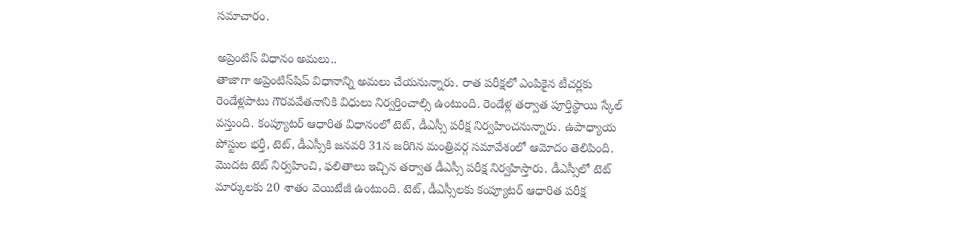సమాచారం.

అప్రెంటిస్ విధానం అమలు..
తాజాగా అప్రెంటిస్‌షిప్‌ విధానాన్ని అమలు చేయనున్నారు. రాత పరీక్షలో ఎంపికైన టీచర్లకు రెండేళ్లపాటు గౌరవవేతనానికి విధులు నిర్వర్తించాల్సి ఉంటుంది. రెండేళ్ల తర్వాత పూర్తిస్థాయి స్కేల్‌ వస్తుంది. కంప్యూటర్‌ ఆధారిత విధానంలో టెట్, డీఎస్సీ పరీక్ష నిర్వహించనున్నారు. ఉపాధ్యాయ పోస్టుల భర్తీ, టెట్, డీఎస్సీకి జనవరి 31న జరిగిన మంత్రివర్గ సమావేశంలో ఆమోదం తెలిపింది. మొదట టెట్ నిర్వహించి, ఫలితాలు ఇచ్చిన తర్వాత డీఎస్సీ పరీక్ష నిర్వహిస్తారు. డీఎస్సీలో టెట్ మార్కులకు 20 శాతం వెయిటేజీ ఉంటుంది. టెట్, డీఎస్సీలకు కంప్యూటర్ ఆధారిత పరీక్ష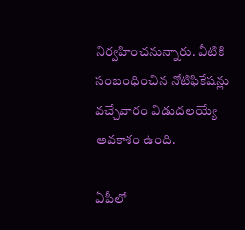నిర్వహించనున్నారు. వీటికి సంబంధించిన నోటిఫికేషన్లు వచ్చేవారం విడుదలయ్యే అవకాశం ఉంది.

ఏపీలో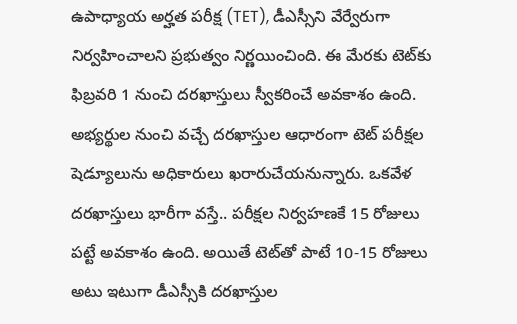ఉపాధ్యాయ అర్హత పరీక్ష (TET), డీఎస్సీని వేర్వేరుగా నిర్వహించాలని ప్రభుత్వం నిర్ణయించింది. ఈ మేరకు టెట్‌కు ఫిబ్రవరి 1 నుంచి దరఖాస్తులు స్వీకరించే అవకాశం ఉంది. అభ్యర్థుల నుంచి వచ్చే దరఖాస్తుల ఆధారంగా టెట్ పరీక్షల షెడ్యూలును అధికారులు ఖరారుచేయనున్నారు. ఒకవేళ దరఖాస్తులు భారీగా వస్తే.. పరీక్షల నిర్వహణకే 15 రోజులు పట్టే అవకాశం ఉంది. అయితే టెట్‌తో పాటే 10-15 రోజులు అటు ఇటుగా డీఎస్సీకి దరఖాస్తుల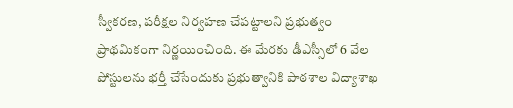స్వీకరణ, పరీక్షల నిర్వహణ చేపట్టాలని ప్రభుత్వం ప్రాథమికంగా నిర్ణయించింది. ఈ మేరకు డీఎస్సీలో 6 వేల పోస్టులను భర్తీ చేసేందుకు ప్రభుత్వానికి పాఠశాల విద్యాశాఖ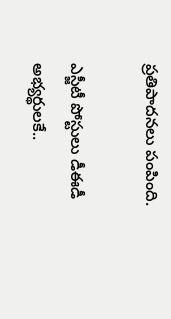ప్రతిపాదనలు పంపింది.

ఎస్జీటీ పోస్టులు డీఈడీ అభ్యర్థులకే..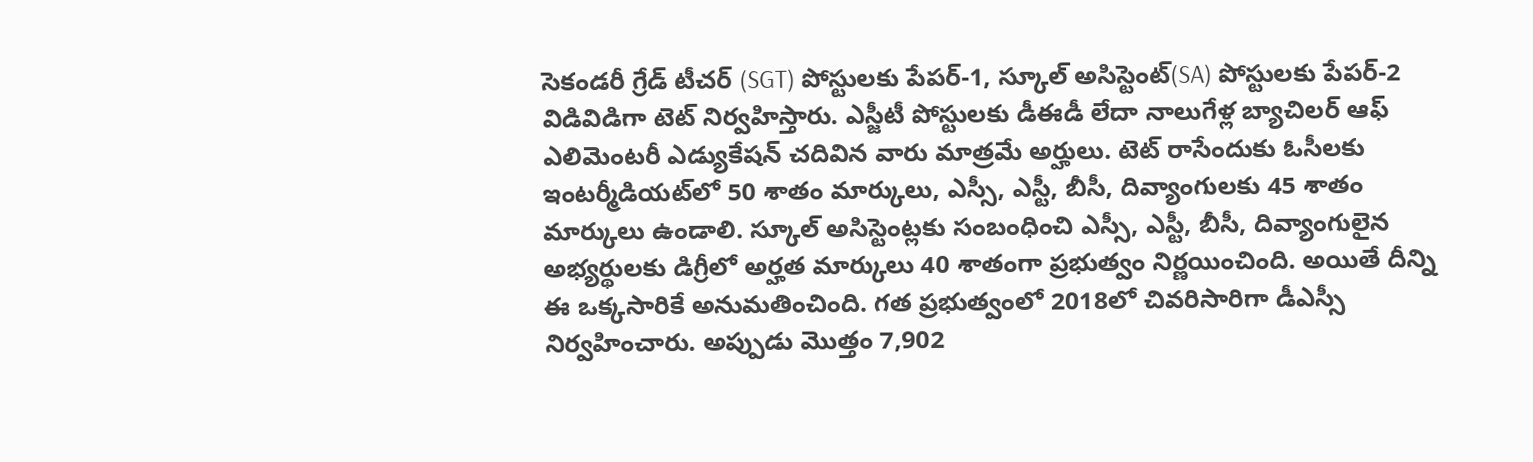సెకండరీ గ్రేడ్ టీచర్ (SGT) పోస్టులకు పేపర్-1, స్కూల్ అసిస్టెంట్(SA) పోస్టులకు పేపర్-2 విడివిడిగా టెట్ నిర్వహిస్తారు. ఎస్జీటీ పోస్టులకు డీఈడీ లేదా నాలుగేళ్ల బ్యాచిలర్ ఆఫ్ ఎలిమెంటరీ ఎడ్యుకేషన్ చదివిన వారు మాత్రమే అర్హులు. టెట్ రాసేందుకు ఓసీలకు ఇంటర్మీడియట్‌లో 50 శాతం మార్కులు, ఎస్సీ, ఎస్టీ, బీసీ, దివ్యాంగులకు 45 శాతం మార్కులు ఉండాలి. స్కూల్ అసిస్టెంట్లకు సంబంధించి ఎస్సీ, ఎస్టీ, బీసీ, దివ్యాంగులైన అభ్యర్థులకు డిగ్రీలో అర్హత మార్కులు 40 శాతంగా ప్రభుత్వం నిర్ణయించింది. అయితే దీన్ని ఈ ఒక్కసారికే అనుమతించింది. గత ప్రభుత్వంలో 2018లో చివరిసారిగా డీఎస్సీ నిర్వహించారు. అప్పుడు మొత్తం 7,902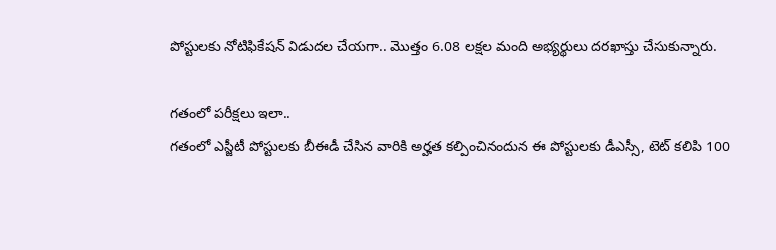పోస్టులకు నోటిఫికేషన్ విడుదల చేయగా.. మొత్తం 6.08 లక్షల మంది అభ్యర్థులు దరఖాస్తు చేసుకున్నారు.

గతంలో పరీక్షలు ఇలా..
గతంలో ఎస్జీటీ పోస్టులకు బీఈడీ చేసిన వారికి అర్హత కల్పించినందున ఈ పోస్టులకు డీఎస్సీ, టెట్ కలిపి 100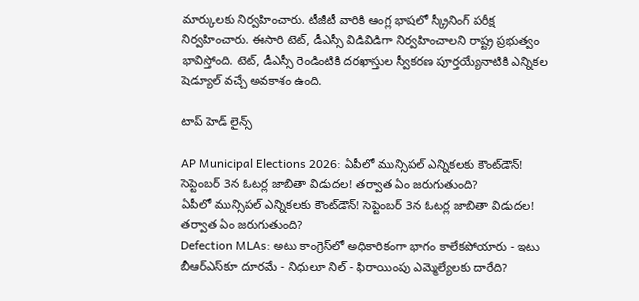మార్కులకు నిర్వహించారు. టీజీటీ వారికి ఆంగ్ల భాషలో స్క్రీనింగ్ పరీక్ష నిర్వహించారు. ఈసారి టెట్, డీఎస్సీ విడివిడిగా నిర్వహించాలని రాష్ట్ర ప్రభుత్వం భావిస్తోంది. టెట్, డీఎస్సీ రెండింటికి దరఖాస్తుల స్వీకరణ పూర్తయ్యేనాటికి ఎన్నికల షెడ్యూల్ వచ్చే అవకాశం ఉంది.

టాప్ హెడ్ లైన్స్

AP Municipal Elections 2026: ఏపీలో మున్సిపల్ ఎన్నికలకు కౌంట్‌డౌన్! సెప్టెంబర్‌ 3న ఓటర్ల జాబితా విడుదల! తర్వాత ఏం జరుగుతుంది?
ఏపీలో మున్సిపల్ ఎన్నికలకు కౌంట్‌డౌన్! సెప్టెంబర్‌ 3న ఓటర్ల జాబితా విడుదల! తర్వాత ఏం జరుగుతుంది?
Defection MLAs: అటు కాంగ్రెస్‌లో అధికారికంగా భాగం కాలేకపోయారు - ఇటు బీఆర్ఎస్‌కూ దూరమే - నిధులూ నిల్ - ఫిరాయింపు ఎమ్మెల్యేలకు దారేది?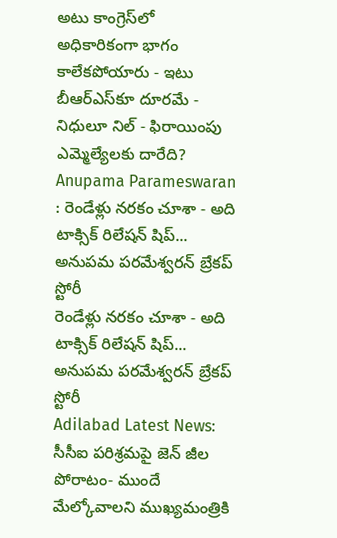అటు కాంగ్రెస్‌లో అధికారికంగా భాగం కాలేకపోయారు - ఇటు బీఆర్ఎస్‌కూ దూరమే - నిధులూ నిల్ - ఫిరాయింపు ఎమ్మెల్యేలకు దారేది?
Anupama Parameswaran : రెండేళ్లు నరకం చూశా - అది టాక్సిక్ రిలేషన్ షిప్... అనుపమ పరమేశ్వరన్ బ్రేకప్ స్టోరీ
రెండేళ్లు నరకం చూశా - అది టాక్సిక్ రిలేషన్ షిప్... అనుపమ పరమేశ్వరన్ బ్రేకప్ స్టోరీ
Adilabad Latest News: సీసీఐ పరిశ్రమపై జెన్ జీల పోరాటం- ముందే మేల్కోవాలని ముఖ్యమంత్రికి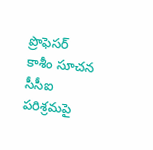ప్రొఫెసర్ కాశీం సూచన
సీసీఐ పరిశ్రమపై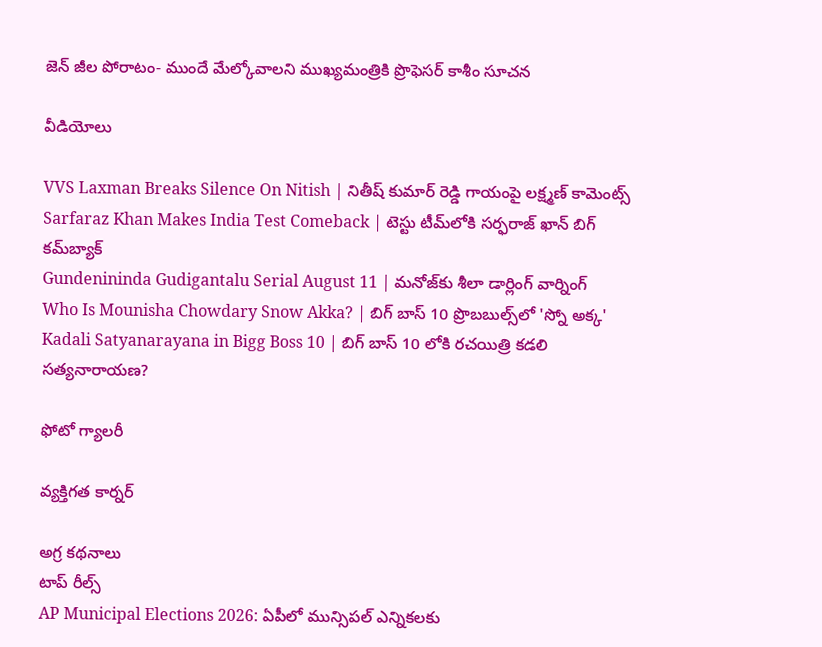జెన్ జీల పోరాటం- ముందే మేల్కోవాలని ముఖ్యమంత్రికి ప్రొఫెసర్ కాశీం సూచన

వీడియోలు

VVS Laxman Breaks Silence On Nitish | నితీష్ కుమార్ రెడ్డి గాయంపై లక్ష్మణ్ కామెంట్స్
Sarfaraz Khan Makes India Test Comeback | టెస్టు టీమ్‌లోకి సర్ఫరాజ్ ఖాన్ బిగ్ కమ్‌బ్యాక్
Gundenininda Gudigantalu Serial August 11 | మనోజ్‌కు శీలా డార్లింగ్ వార్నింగ్
Who Is Mounisha Chowdary Snow Akka? | బిగ్ బాస్ 10 ప్రొబబుల్స్‌లో 'స్నో అక్క'
Kadali Satyanarayana in Bigg Boss 10 | బిగ్ బాస్ 10 లోకి రచయిత్రి కడలి సత్యనారాయణ?

ఫోటో గ్యాలరీ

వ్యక్తిగత కార్నర్

అగ్ర కథనాలు
టాప్ రీల్స్
AP Municipal Elections 2026: ఏపీలో మున్సిపల్ ఎన్నికలకు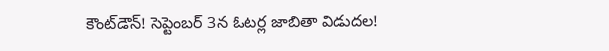కౌంట్‌డౌన్! సెప్టెంబర్‌ 3న ఓటర్ల జాబితా విడుదల!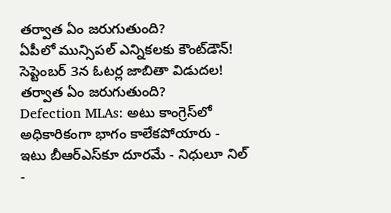తర్వాత ఏం జరుగుతుంది?
ఏపీలో మున్సిపల్ ఎన్నికలకు కౌంట్‌డౌన్! సెప్టెంబర్‌ 3న ఓటర్ల జాబితా విడుదల! తర్వాత ఏం జరుగుతుంది?
Defection MLAs: అటు కాంగ్రెస్‌లో అధికారికంగా భాగం కాలేకపోయారు - ఇటు బీఆర్ఎస్‌కూ దూరమే - నిధులూ నిల్ -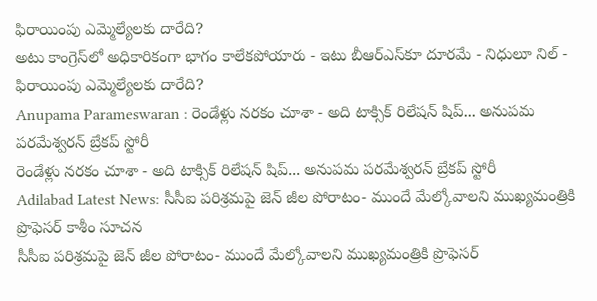ఫిరాయింపు ఎమ్మెల్యేలకు దారేది?
అటు కాంగ్రెస్‌లో అధికారికంగా భాగం కాలేకపోయారు - ఇటు బీఆర్ఎస్‌కూ దూరమే - నిధులూ నిల్ - ఫిరాయింపు ఎమ్మెల్యేలకు దారేది?
Anupama Parameswaran : రెండేళ్లు నరకం చూశా - అది టాక్సిక్ రిలేషన్ షిప్... అనుపమ పరమేశ్వరన్ బ్రేకప్ స్టోరీ
రెండేళ్లు నరకం చూశా - అది టాక్సిక్ రిలేషన్ షిప్... అనుపమ పరమేశ్వరన్ బ్రేకప్ స్టోరీ
Adilabad Latest News: సీసీఐ పరిశ్రమపై జెన్ జీల పోరాటం- ముందే మేల్కోవాలని ముఖ్యమంత్రికి ప్రొఫెసర్ కాశీం సూచన
సీసీఐ పరిశ్రమపై జెన్ జీల పోరాటం- ముందే మేల్కోవాలని ముఖ్యమంత్రికి ప్రొఫెసర్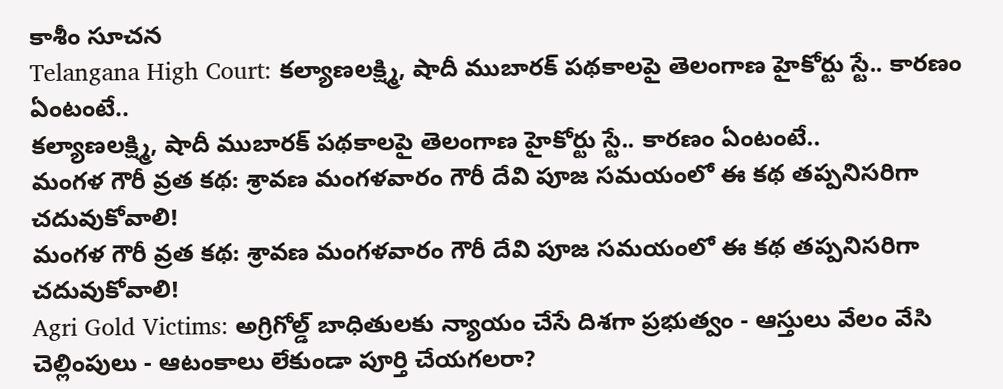కాశీం సూచన
Telangana High Court: కల్యాణలక్ష్మి, షాదీ ముబారక్ పథకాలపై తెలంగాణ హైకోర్టు స్టే.. కారణం ఏంటంటే..
కల్యాణలక్ష్మి, షాదీ ముబారక్ పథకాలపై తెలంగాణ హైకోర్టు స్టే.. కారణం ఏంటంటే..
మంగళ గౌరీ వ్రత కథ: శ్రావణ మంగళవారం గౌరీ దేవి పూజ సమయంలో ఈ కథ తప్పనిసరిగా చదువుకోవాలి!
మంగళ గౌరీ వ్రత కథ: శ్రావణ మంగళవారం గౌరీ దేవి పూజ సమయంలో ఈ కథ తప్పనిసరిగా చదువుకోవాలి!
Agri Gold Victims: అగ్రిగోల్డ్ బాధితులకు న్యాయం చేసే దిశగా ప్రభుత్వం - ఆస్తులు వేలం వేసి చెల్లింపులు - ఆటంకాలు లేకుండా పూర్తి చేయగలరా?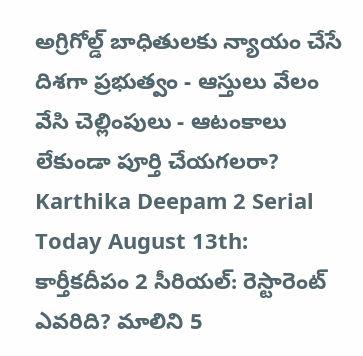అగ్రిగోల్డ్ బాధితులకు న్యాయం చేసే దిశగా ప్రభుత్వం - ఆస్తులు వేలం వేసి చెల్లింపులు - ఆటంకాలు లేకుండా పూర్తి చేయగలరా?
Karthika Deepam 2 Serial Today August 13th: కార్తీకదీపం 2 సీరియల్: రెస్టారెంట్ ఎవరిది? మాలిని 5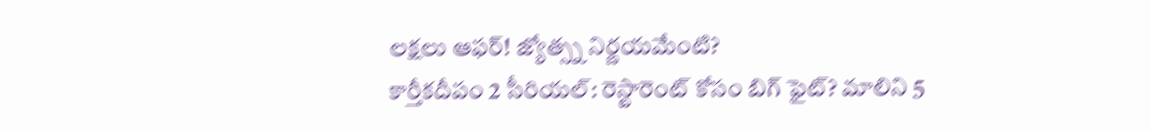లక్షలు ఆఫర్! జ్యోత్స్న నిర్ణయమేంటి?
కార్తీకదీపం 2 సీరియల్: రెస్టారెంట్ కోసం బిగ్ ఫైట్? మాలిని 5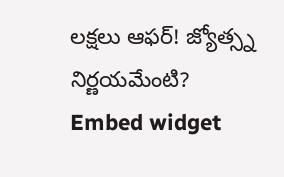లక్షలు ఆఫర్! జ్యోత్స్న నిర్ణయమేంటి?
Embed widget